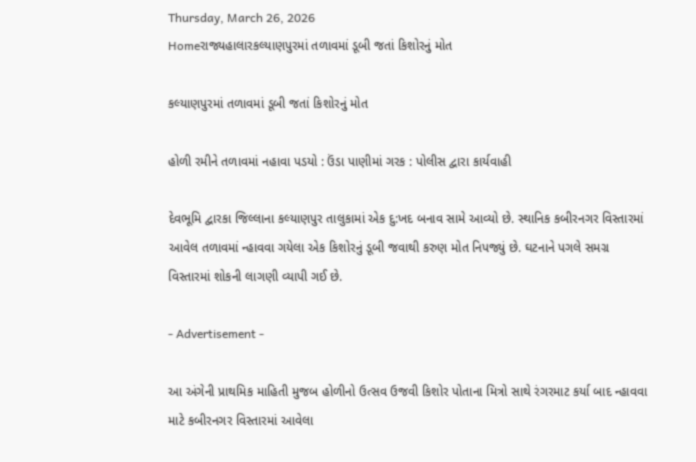Thursday, March 26, 2026
Homeરાજ્યહાલારકલ્યાણપુરમાં તળાવમાં ડૂબી જતાં કિશોરનું મોત

કલ્યાણપુરમાં તળાવમાં ડૂબી જતાં કિશોરનું મોત

હોળી રમીને તળાવમાં નહાવા પડયો : ઉંડા પાણીમાં ગરક : પોલીસ દ્વારા કાર્યવાહી

દેવભૂમિ દ્વારકા જિલ્લાના કલ્યાણપુર તાલુકામાં એક દુ:ખદ બનાવ સામે આવ્યો છે. સ્થાનિક કબીરનગર વિસ્તારમાં આવેલ તળાવમાં ન્હાવવા ગયેલા એક કિશોરનું ડૂબી જવાથી કરુણ મોત નિપજ્યું છે. ઘટનાને પગલે સમગ્ર વિસ્તારમાં શોકની લાગણી વ્યાપી ગઈ છે.

- Advertisement -

આ અંગેની પ્રાથમિક માહિતી મુજબ હોળીનો ઉત્સવ ઉજવી કિશોર પોતાના મિત્રો સાથે રંગરમાટ કર્યા બાદ ન્હાવવા માટે કબીરનગર વિસ્તારમાં આવેલા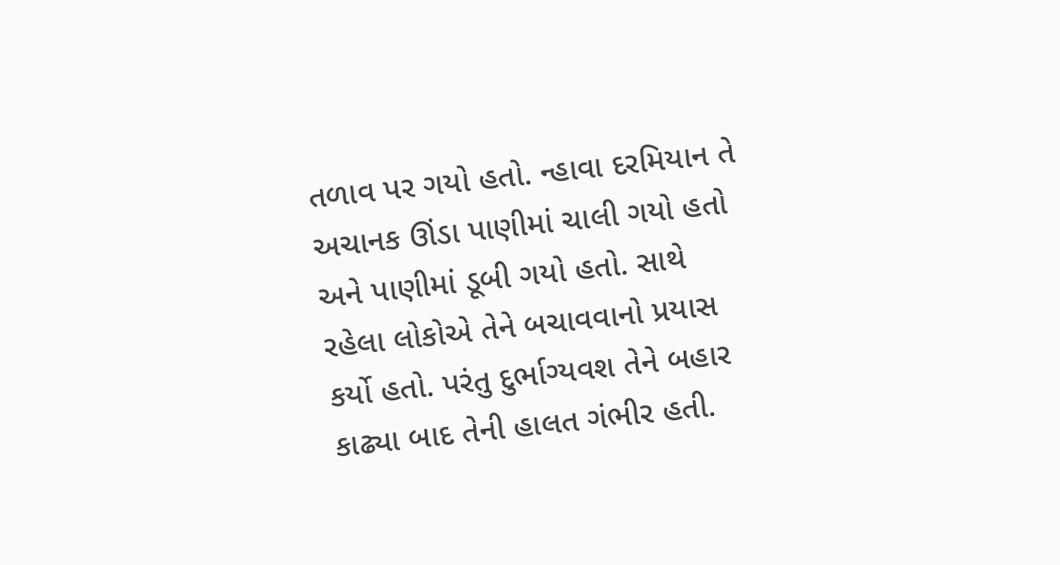તળાવ પર ગયો હતો. ન્હાવા દરમિયાન તે અચાનક ઊંડા પાણીમાં ચાલી ગયો હતો અને પાણીમાં ડૂબી ગયો હતો. સાથે રહેલા લોકોએ તેને બચાવવાનો પ્રયાસ કર્યો હતો. પરંતુ દુર્ભાગ્યવશ તેને બહાર કાઢ્યા બાદ તેની હાલત ગંભીર હતી.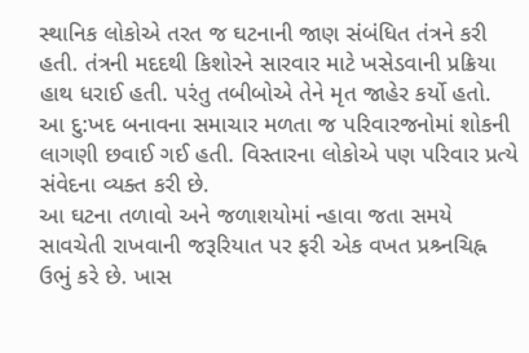સ્થાનિક લોકોએ તરત જ ઘટનાની જાણ સંબંધિત તંત્રને કરી હતી. તંત્રની મદદથી કિશોરને સારવાર માટે ખસેડવાની પ્રક્રિયા હાથ ધરાઈ હતી. પરંતુ તબીબોએ તેને મૃત જાહેર કર્યો હતો. આ દુ:ખદ બનાવના સમાચાર મળતા જ પરિવારજનોમાં શોકની લાગણી છવાઈ ગઈ હતી. વિસ્તારના લોકોએ પણ પરિવાર પ્રત્યે સંવેદના વ્યક્ત કરી છે.
આ ઘટના તળાવો અને જળાશયોમાં ન્હાવા જતા સમયે સાવચેતી રાખવાની જરૂરિયાત પર ફરી એક વખત પ્રશ્ર્નચિહ્ન ઉભું કરે છે. ખાસ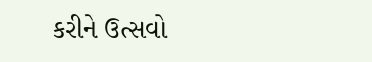કરીને ઉત્સવો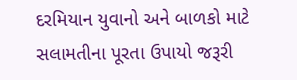દરમિયાન યુવાનો અને બાળકો માટે સલામતીના પૂરતા ઉપાયો જરૂરી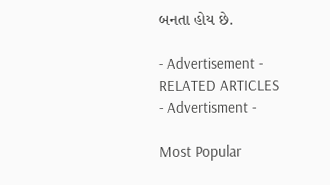બનતા હોય છે.

- Advertisement -
RELATED ARTICLES
- Advertisment -

Most Popular